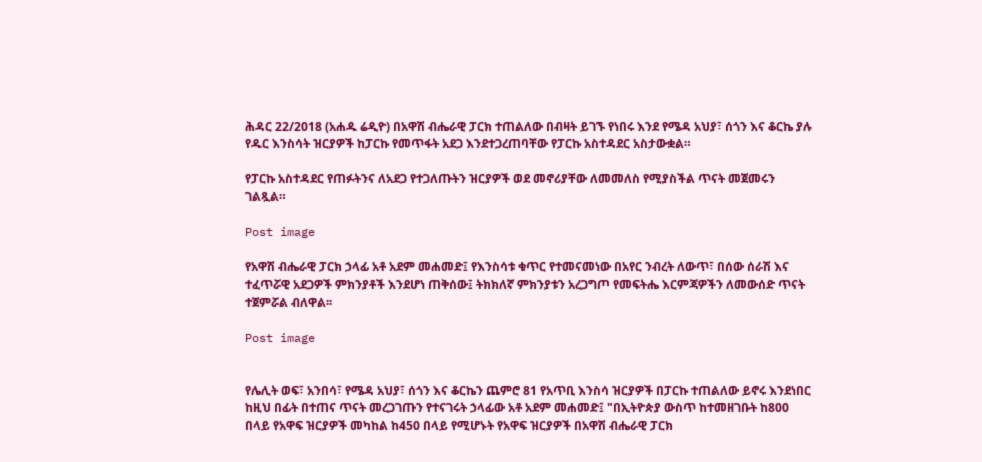ሕዳር 22/2018 (አሐዱ ሬዲዮ) በአዋሽ ብሔራዊ ፓርክ ተጠልለው በብዛት ይገኙ የነበሩ እንደ የሜዳ አህያ፣ ሰጎን እና ቆርኬ ያሉ የዱር እንስሳት ዝርያዎች ከፓርኩ የመጥፋት አደጋ እንደተጋረጠባቸው የፓርኩ አስተዳደር አስታውቋል።

የፓርኩ አስተዳደር የጠፉትንና ለአደጋ የተጋለጡትን ዝርያዎች ወደ መኖሪያቸው ለመመለስ የሚያስችል ጥናት መጀመሩን ገልጿል።

Post image

የአዋሽ ብሔራዊ ፓርክ ኃላፊ አቶ አደም መሐመድ፤ የእንስሳቱ ቁጥር የተመናመነው በአየር ንብረት ለውጥ፣ በሰው ሰራሽ እና ተፈጥሯዊ አደጋዎች ምክንያቶች እንደሆነ ጠቅሰው፤ ትክክለኛ ምክንያቱን አረጋግጦ የመፍትሔ እርምጃዎችን ለመውሰድ ጥናት ተጀምሯል ብለዋል፡፡

Post image


የሌሊት ወፍ፣ አንበሳ፣ የሜዳ አህያ፣ ሰጎን እና ቆርኬን ጨምሮ 81 የአጥቢ እንስሳ ዝርያዎች በፓርኩ ተጠልለው ይኖሩ እንደነበር ከዚህ በፊት በተጠና ጥናት መረጋገጡን የተናገሩት ኃላፊው አቶ አደም መሐመድ፤ "በኢትዮጵያ ውስጥ ከተመዘገቡት ከ800 በላይ የአዋፍ ዝርያዎች መካከል ከ450 በላይ የሚሆኑት የአዋፍ ዝርያዎች በአዋሽ ብሔራዊ ፓርክ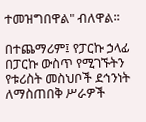ተመዝግበዋል" ብለዋል፡፡

በተጨማሪም፤ የፓርኩ ኃላፊ በፓርኩ ውስጥ የሚገኙትን የቱሪስት መስህቦች ደኅንነት ለማስጠበቅ ሥራዎች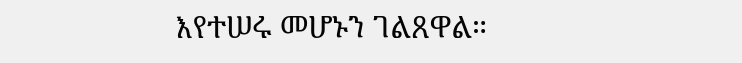እየተሠሩ መሆኑን ገልጸዋል።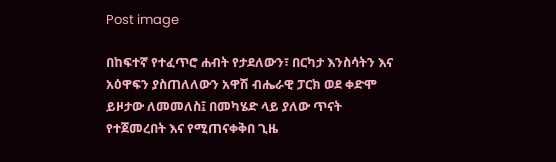Post image

በከፍተኛ የተፈጥሮ ሐብት የታደለውን፣ በርካታ እንስሳትን እና አዕዋፍን ያስጠለለውን አዋሽ ብሔራዊ ፓርክ ወደ ቀድሞ ይዞታው ለመመለስ፤ በመካሄድ ላይ ያለው ጥናት የተጀመረበት እና የሚጠናቀቅበ ጊዜ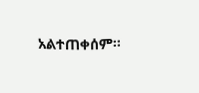አልተጠቀሰም፡፡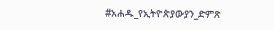#አሐዱ_የኢትዮጵያውያን_ድምጽ